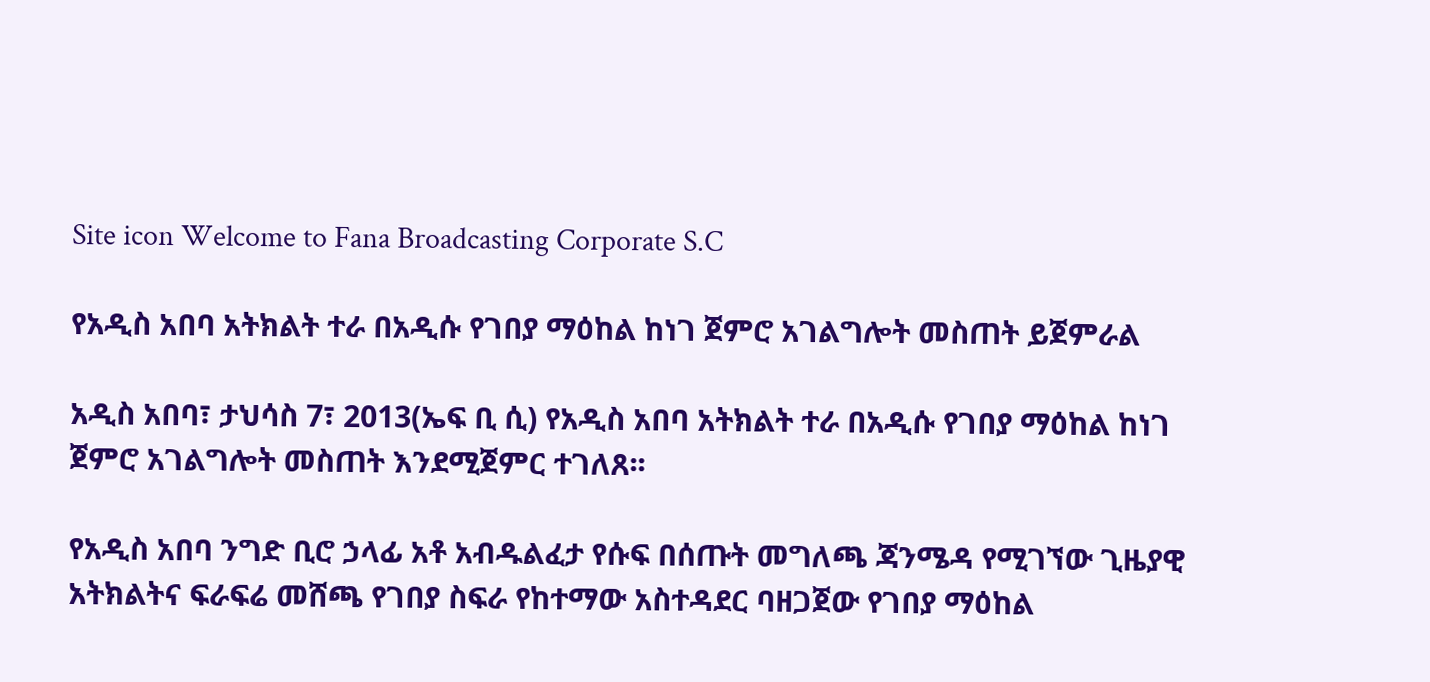Site icon Welcome to Fana Broadcasting Corporate S.C

የአዲስ አበባ አትክልት ተራ በአዲሱ የገበያ ማዕከል ከነገ ጀምሮ አገልግሎት መስጠት ይጀምራል

አዲስ አበባ፣ ታህሳስ 7፣ 2013(ኤፍ ቢ ሲ) የአዲስ አበባ አትክልት ተራ በአዲሱ የገበያ ማዕከል ከነገ ጀምሮ አገልግሎት መስጠት እንደሚጀምር ተገለጸ፡፡

የአዲስ አበባ ንግድ ቢሮ ኃላፊ አቶ አብዱልፈታ የሱፍ በሰጡት መግለጫ ጃንሜዳ የሚገኘው ጊዜያዊ አትክልትና ፍራፍሬ መሸጫ የገበያ ስፍራ የከተማው አስተዳደር ባዘጋጀው የገበያ ማዕከል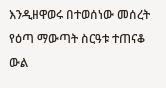እንዲዘዋወሩ በተወሰነው መሰረት የዕጣ ማውጣት ስርዓቱ ተጠናቆ ውል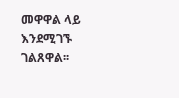መዋዋል ላይ እንደሚገኙ ገልጸዋል፡፡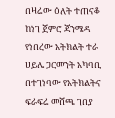በዛሬው ዕለት ተጠናቆ ከነገ ጀምሮ ጃንሜዳ የነበረው አትክልት ተራ ሀይሌ ጋርመንት አካባቢ በተገነባው የአትክልትና ፍራፍሬ መሸጫ ገበያ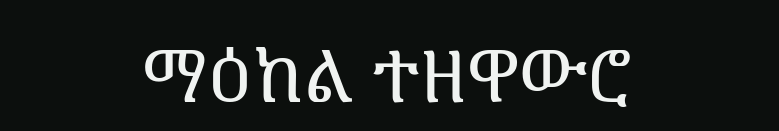ማዕከል ተዘዋውሮ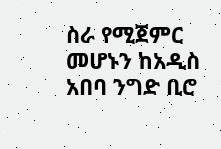ስራ የሚጀምር መሆኑን ከአዲስ አበባ ንግድ ቢሮ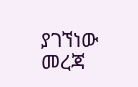ያገኘነው መረጃ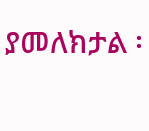ያመለክታል ፡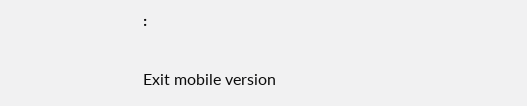፡

Exit mobile version